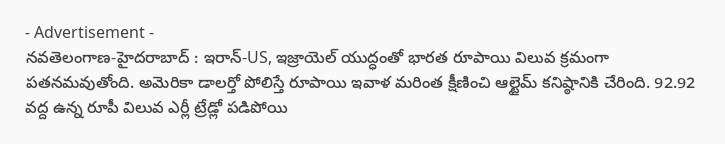- Advertisement -
నవతెలంగాణ-హైదరాబాద్ : ఇరాన్-US, ఇజ్రాయెల్ యుద్ధంతో భారత రూపాయి విలువ క్రమంగా పతనమవుతోంది. అమెరికా డాలర్తో పోలిస్తే రూపాయి ఇవాళ మరింత క్షీణించి ఆల్టైమ్ కనిష్ఠానికి చేరింది. 92.92 వద్ద ఉన్న రూపీ విలువ ఎర్లీ ట్రేడ్లో పడిపోయి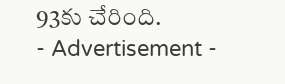93కు చేరింది.
- Advertisement -